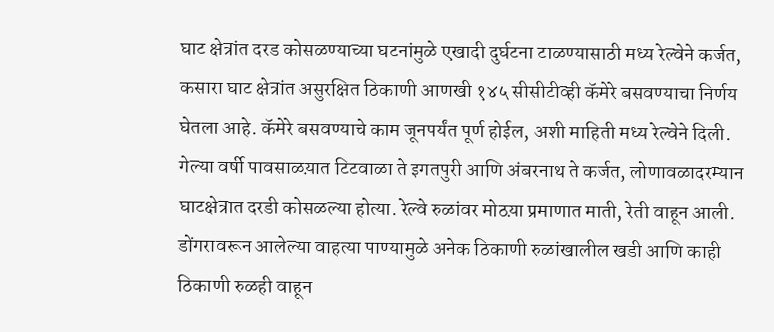घाट क्षेत्रांत दरड कोसळण्याच्या घटनांमुळे एखादी दुर्घटना टाळण्यासाठी मध्य रेल्वेने कर्जत, कसारा घाट क्षेत्रांत असुरक्षित ठिकाणी आणखी १४५ सीसीटीव्ही कॅमेरे बसवण्याचा निर्णय घेतला आहे. कॅमेरे बसवण्याचे काम जूनपर्यंत पूर्ण होईल, अशी माहिती मध्य रेल्वेने दिली.
गेल्या वर्षी पावसाळय़ात टिटवाळा ते इगतपुरी आणि अंबरनाथ ते कर्जत, लोणावळादरम्यान घाटक्षेत्रात दरडी कोसळल्या होत्या. रेल्वे रुळांवर मोठय़ा प्रमाणात माती, रेती वाहून आली. डोंगरावरून आलेल्या वाहत्या पाण्यामुळे अनेक ठिकाणी रुळांखालील खडी आणि काही ठिकाणी रुळही वाहून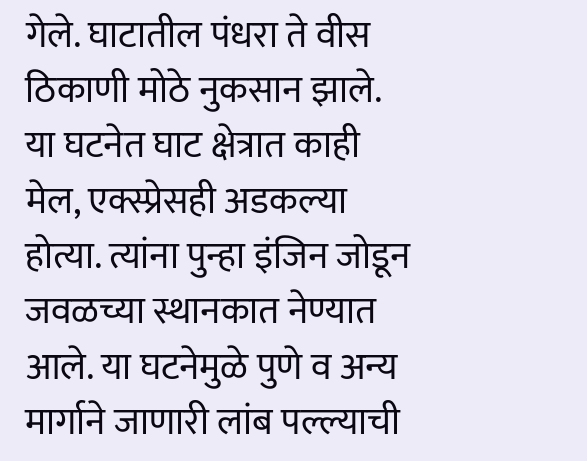गेले. घाटातील पंधरा ते वीस ठिकाणी मोठे नुकसान झाले. या घटनेत घाट क्षेत्रात काही मेल, एक्स्प्रेसही अडकल्या होत्या. त्यांना पुन्हा इंजिन जोडून जवळच्या स्थानकात नेण्यात आले. या घटनेमुळे पुणे व अन्य मार्गाने जाणारी लांब पल्ल्याची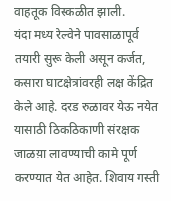वाहतूक विस्कळीत झाली.
यंदा मध्य रेल्वेने पावसाळापूर्व तयारी सुरू केली असून कर्जत, कसारा घाटक्षेत्रांवरही लक्ष केंद्रित केले आहे. दरड रुळावर येऊ नयेत यासाठी ठिकठिकाणी संरक्षक जाळय़ा लावण्याची कामे पूर्ण करण्यात येत आहेत. शिवाय गस्ती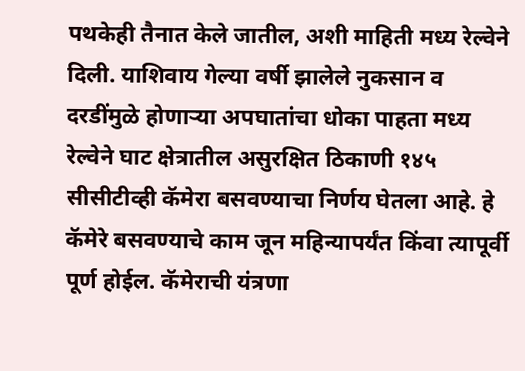पथकेही तैनात केले जातील, अशी माहिती मध्य रेल्वेने दिली. याशिवाय गेल्या वर्षी झालेले नुकसान व दरडींमुळे होणाऱ्या अपघातांचा धोका पाहता मध्य रेल्वेने घाट क्षेत्रातील असुरक्षित ठिकाणी १४५ सीसीटीव्ही कॅमेरा बसवण्याचा निर्णय घेतला आहे. हे कॅमेरे बसवण्याचे काम जून महिन्यापर्यंत किंवा त्यापूर्वी पूर्ण होईल. कॅमेराची यंत्रणा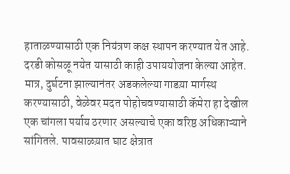हाताळण्यासाठी एक नियंत्रण कक्ष स्थापन करण्यात येत आहे. दरडी कोसळू नयेत यासाठी काही उपाययोजना केल्या आहेत. मात्र, दुर्घटना झाल्यानंतर अडकलेल्या गाडय़ा मार्गस्थ करण्यासाठी, वेळेवर मदत पोहोचवण्यासाठी कॅमेरा हा देखील एक चांगला पर्याय ठरणार असल्याचे एका वरिष्ठ अधिकाऱ्याने सांगितले. पावसाळय़ात घाट क्षेत्रात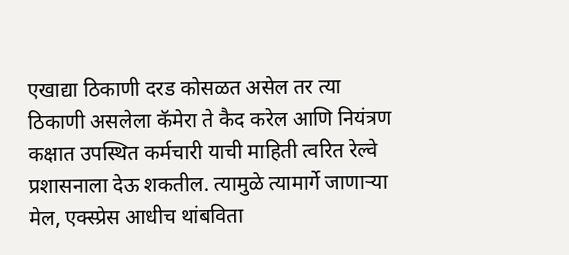एखाद्या ठिकाणी दरड कोसळत असेल तर त्या ठिकाणी असलेला कॅमेरा ते कैद करेल आणि नियंत्रण कक्षात उपस्थित कर्मचारी याची माहिती त्वरित रेल्वे प्रशासनाला देऊ शकतील. त्यामुळे त्यामार्गे जाणाऱ्या मेल, एक्स्प्रेस आधीच थांबविता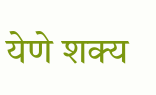येणे शक्य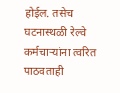होईल. तसेच घटनास्थळी रेल्वे कर्मचाऱ्यांना त्वरित पाठवताही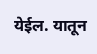येईल. यातून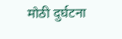मोठी दुर्घटना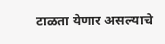टाळता येणार असल्याचे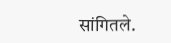सांगितले.